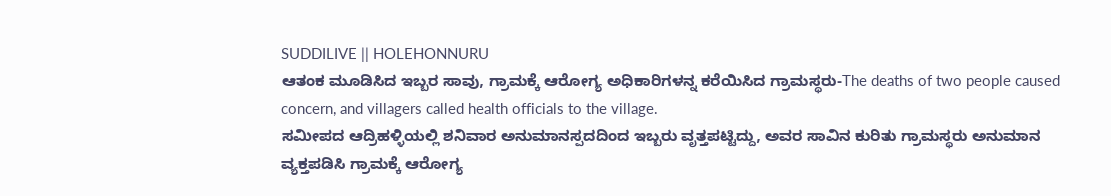SUDDILIVE || HOLEHONNURU
ಆತಂಕ ಮೂಡಿಸಿದ ಇಬ್ಬರ ಸಾವು, ಗ್ರಾಮಕ್ಕೆ ಆರೋಗ್ಯ ಅಧಿಕಾರಿಗಳನ್ನ ಕರೆಯಿಸಿದ ಗ್ರಾಮಸ್ಥರು-The deaths of two people caused concern, and villagers called health officials to the village.
ಸಮೀಪದ ಆದ್ರಿಹಳ್ಳಿಯಲ್ಲಿ ಶನಿವಾರ ಅನುಮಾನಸ್ಪದದಿಂದ ಇಬ್ಬರು ವೃತ್ತಪಟ್ಟಿದ್ದು, ಅವರ ಸಾವಿನ ಕುರಿತು ಗ್ರಾಮಸ್ಥರು ಅನುಮಾನ ವ್ಯಕ್ತಪಡಿಸಿ ಗ್ರಾಮಕ್ಕೆ ಆರೋಗ್ಯ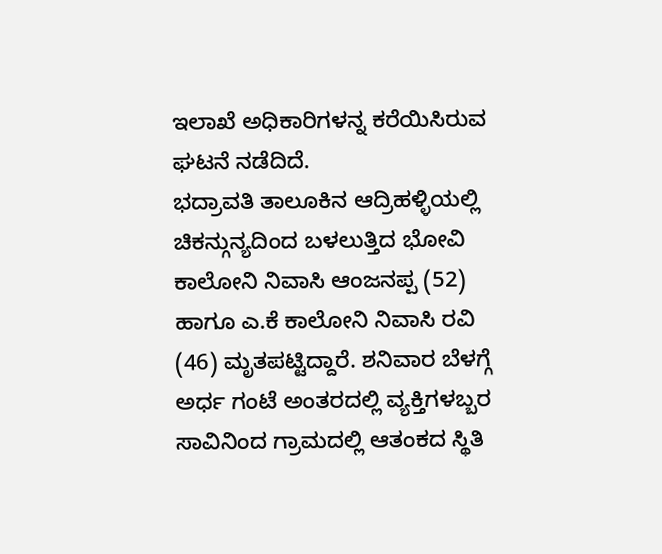ಇಲಾಖೆ ಅಧಿಕಾರಿಗಳನ್ನ ಕರೆಯಿಸಿರುವ ಘಟನೆ ನಡೆದಿದೆ.
ಭದ್ರಾವತಿ ತಾಲೂಕಿನ ಆದ್ರಿಹಳ್ಳಿಯಲ್ಲಿ ಚಿಕನ್ಗುನ್ಯದಿಂದ ಬಳಲುತ್ತಿದ ಭೋವಿ ಕಾಲೋನಿ ನಿವಾಸಿ ಆಂಜನಪ್ಪ (52) ಹಾಗೂ ಎ.ಕೆ ಕಾಲೋನಿ ನಿವಾಸಿ ರವಿ (46) ಮೃತಪಟ್ಟಿದ್ದಾರೆ. ಶನಿವಾರ ಬೆಳಗ್ಗೆ ಅರ್ಧ ಗಂಟೆ ಅಂತರದಲ್ಲಿ ವ್ಯಕ್ತಿಗಳಬ್ಬರ ಸಾವಿನಿಂದ ಗ್ರಾಮದಲ್ಲಿ ಆತಂಕದ ಸ್ಥಿತಿ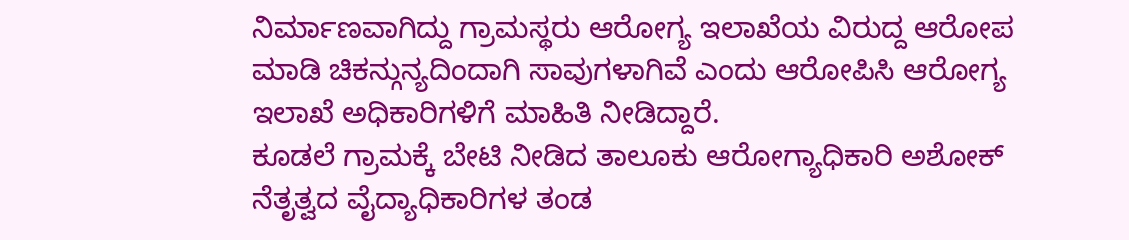ನಿರ್ಮಾಣವಾಗಿದ್ದು ಗ್ರಾಮಸ್ಥರು ಆರೋಗ್ಯ ಇಲಾಖೆಯ ವಿರುದ್ದ ಆರೋಪ ಮಾಡಿ ಚಿಕನ್ಗುನ್ಯದಿಂದಾಗಿ ಸಾವುಗಳಾಗಿವೆ ಎಂದು ಆರೋಪಿಸಿ ಆರೋಗ್ಯ ಇಲಾಖೆ ಅಧಿಕಾರಿಗಳಿಗೆ ಮಾಹಿತಿ ನೀಡಿದ್ದಾರೆ.
ಕೂಡಲೆ ಗ್ರಾಮಕ್ಕೆ ಬೇಟಿ ನೀಡಿದ ತಾಲೂಕು ಆರೋಗ್ಯಾಧಿಕಾರಿ ಅಶೋಕ್ ನೆತೃತ್ವದ ವೈದ್ಯಾಧಿಕಾರಿಗಳ ತಂಡ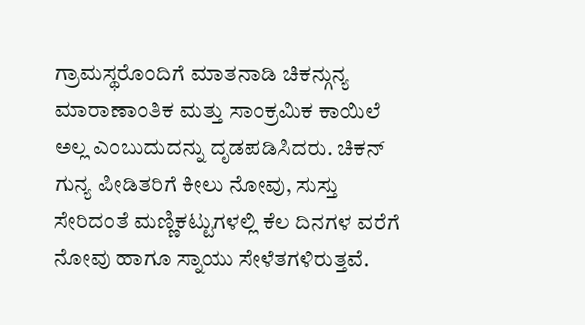ಗ್ರಾಮಸ್ಥರೊಂದಿಗೆ ಮಾತನಾಡಿ ಚಿಕನ್ಗುನ್ಯ ಮಾರಾಣಾಂತಿಕ ಮತ್ತು ಸಾಂಕ್ರಮಿಕ ಕಾಯಿಲೆ ಅಲ್ಲ ಎಂಬುದುದನ್ನು ದೃಡಪಡಿಸಿದರು. ಚಿಕನ್ ಗುನ್ಯ ಪೀಡಿತರಿಗೆ ಕೀಲು ನೋವು, ಸುಸ್ತು ಸೇರಿದಂತೆ ಮಣ್ಣಿಕಟ್ಟುಗಳಲ್ಲಿ ಕೆಲ ದಿನಗಳ ವರೆಗೆ ನೋವು ಹಾಗೂ ಸ್ನಾಯು ಸೇಳೆತಗಳಿರುತ್ತವೆ.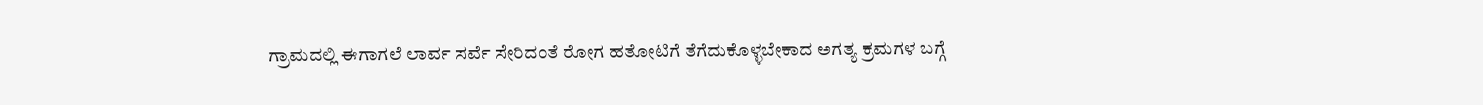ಗ್ರಾಮದಲ್ಲಿ ಈಗಾಗಲೆ ಲಾರ್ವ ಸರ್ವೆ ಸೇರಿದಂತೆ ರೋಗ ಹತೋಟಿಗೆ ತೆಗೆದುಕೊಳ್ಳಬೇಕಾದ ಅಗತ್ಯ ಕ್ರಮಗಳ ಬಗ್ಗೆ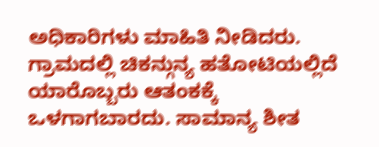ಅಧಿಕಾರಿಗಳು ಮಾಹಿತಿ ನೀಡಿದರು.
ಗ್ರಾಮದಲ್ಲಿ ಚಿಕನ್ಗುನ್ಯ ಹತೋಟಿಯಲ್ಲಿದೆ ಯಾರೊಬ್ಬರು ಆತಂಕಕ್ಕೆ ಒಳಗಾಗಬಾರದು. ಸಾಮಾನ್ಯ ಶೀತ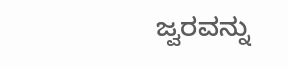ಜ್ವರವನ್ನು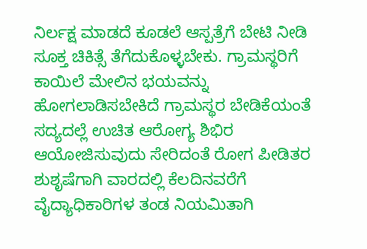ನಿರ್ಲಕ್ಷ ಮಾಡದೆ ಕೂಡಲೆ ಆಸ್ಪತ್ರೆಗೆ ಬೇಟಿ ನೀಡಿ ಸೂಕ್ತ ಚಿಕಿತ್ಸೆ ತೆಗೆದುಕೊಳ್ಳಬೇಕು. ಗ್ರಾಮಸ್ಥರಿಗೆ ಕಾಯಿಲೆ ಮೇಲಿನ ಭಯವನ್ನು ಹೋಗಲಾಡಿಸಬೇಕಿದೆ ಗ್ರಾಮಸ್ಥರ ಬೇಡಿಕೆಯಂತೆ ಸದ್ಯದಲ್ಲೆ ಉಚಿತ ಆರೋಗ್ಯ ಶಿಭಿರ ಆಯೋಜಿಸುವುದು ಸೇರಿದಂತೆ ರೋಗ ಪೀಡಿತರ ಶುಶೃಷೆಗಾಗಿ ವಾರದಲ್ಲಿ ಕೆಲದಿನವರೆಗೆ ವೈದ್ಯಾಧಿಕಾರಿಗಳ ತಂಡ ನಿಯಮಿತಾಗಿ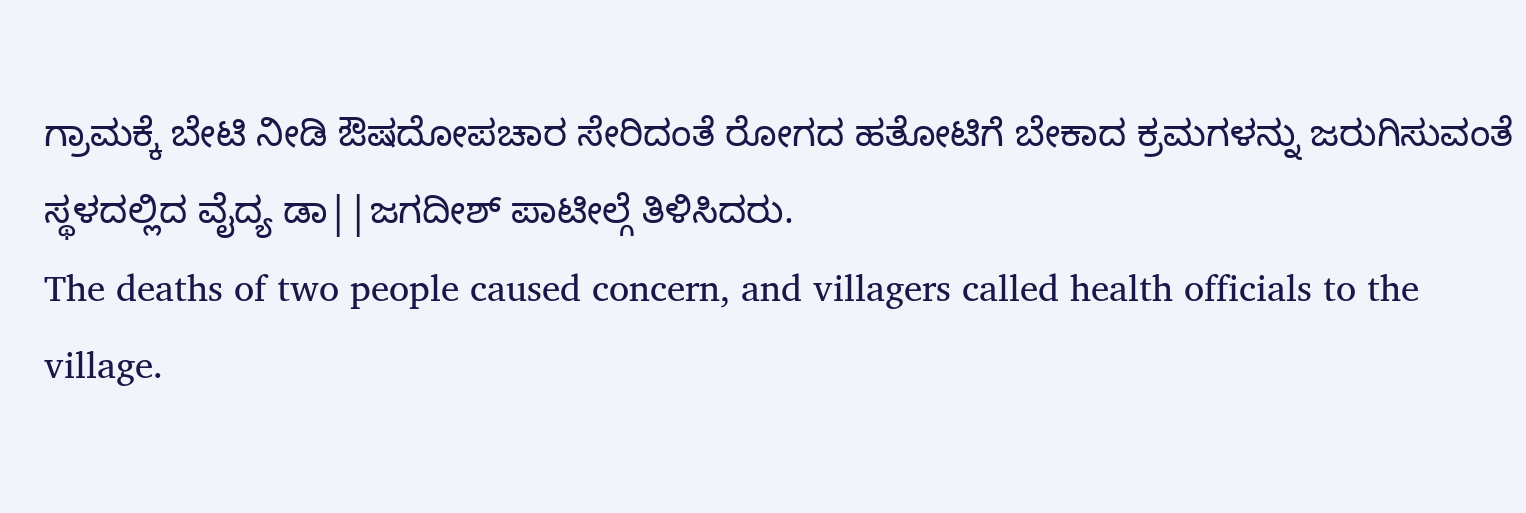ಗ್ರಾಮಕ್ಕೆ ಬೇಟಿ ನೀಡಿ ಔಷದೋಪಚಾರ ಸೇರಿದಂತೆ ರೋಗದ ಹತೋಟಿಗೆ ಬೇಕಾದ ಕ್ರಮಗಳನ್ನು ಜರುಗಿಸುವಂತೆ ಸ್ಥಳದಲ್ಲಿದ ವೈದ್ಯ ಡಾ||ಜಗದೀಶ್ ಪಾಟೀಲ್ಗೆ ತಿಳಿಸಿದರು.
The deaths of two people caused concern, and villagers called health officials to the village.